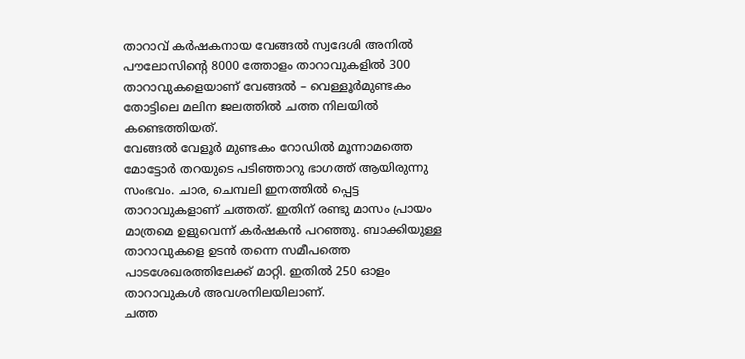താറാവ് കർഷകനായ വേങ്ങൽ സ്വദേശി അനിൽ പൗലോസിന്റെ 8000 ത്തോളം താറാവുകളിൽ 300 താറാവുകളെയാണ് വേങ്ങൽ – വെള്ളൂർമുണ്ടകം തോട്ടിലെ മലിന ജലത്തിൽ ചത്ത നിലയിൽ കണ്ടെത്തിയത്.
വേങ്ങൽ വേളൂർ മുണ്ടകം റോഡിൽ മൂന്നാമത്തെ മോട്ടോർ തറയുടെ പടിഞ്ഞാറു ഭാഗത്ത് ആയിരുന്നു സംഭവം. ചാര, ചെമ്പലി ഇനത്തിൽ പ്പെട്ട താറാവുകളാണ് ചത്തത്. ഇതിന് രണ്ടു മാസം പ്രായം മാത്രമെ ഉളുവെന്ന് കർഷകൻ പറഞ്ഞു. ബാക്കിയുള്ള താറാവുകളെ ഉടൻ തന്നെ സമീപത്തെ പാടശേഖരത്തിലേക്ക് മാറ്റി. ഇതിൽ 250 ഓളം താറാവുകൾ അവശനിലയിലാണ്.
ചത്ത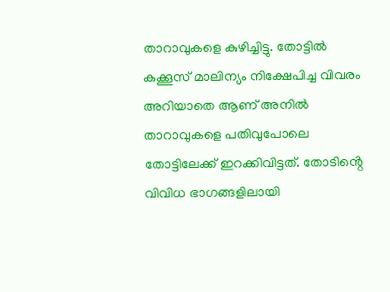താറാവുകളെ കുഴിച്ചിട്ടു. തോട്ടിൽ കക്കൂസ് മാലിന്യം നിക്ഷേപിച്ച വിവരം അറിയാതെ ആണ് അനിൽ താറാവുകളെ പതിവുപോലെ തോട്ടിലേക്ക് ഇറക്കിവിട്ടത്. തോടിൻ്റെ വിവിധ ഭാഗങ്ങളിലായി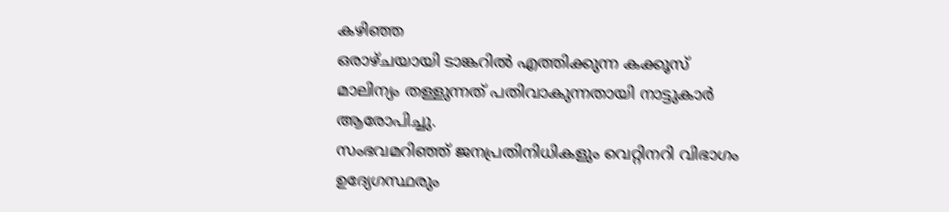കഴിഞ്ഞ
ഒരാഴ്ചയായി ടാങ്കറിൽ എത്തിക്കുന്ന കക്കൂസ് മാലിന്യം തള്ളുന്നത് പതിവാകുന്നതായി നാട്ടുകാർ ആരോപിച്ചു.
സംഭവമറിഞ്ഞ് ജനപ്രതിനിധികളും വെറ്റിനറി വിഭാഗം ഉദ്യേഗസ്ഥരും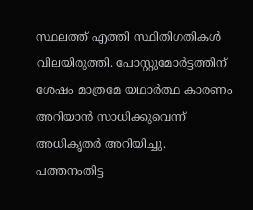സ്ഥലത്ത് എത്തി സ്ഥിതിഗതികൾ വിലയിരുത്തി. പോസ്റ്റുമോർട്ടത്തിന് ശേഷം മാത്രമേ യഥാർത്ഥ കാരണം അറിയാൻ സാധിക്കുവെന്ന് അധികൃതർ അറിയിച്ചു.
പത്തനംതിട്ട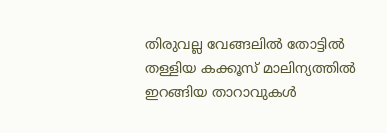തിരുവല്ല വേങ്ങലിൽ തോട്ടിൽ തള്ളിയ കക്കൂസ് മാലിന്യത്തിൽ ഇറങ്ങിയ താറാവുകൾ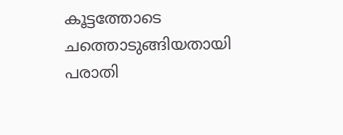കൂട്ടത്തോടെ ചത്തൊടുങ്ങിയതായി പരാതി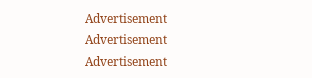Advertisement
Advertisement
Advertisement